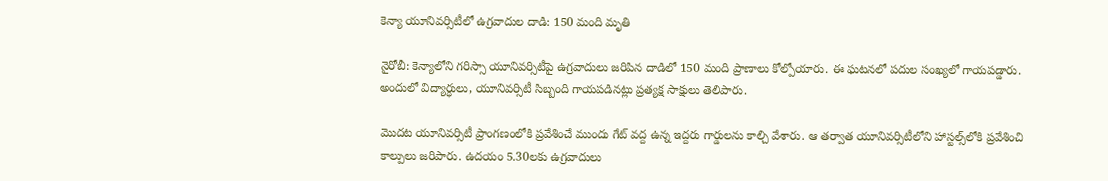కెన్యా యూనివర్సిటీలో ఉగ్రవాదుల దాడి: 150 మంది మృతి

నైరోబీ: కెన్యాలోని గరిస్సా యూనివర్సిటీపై ఉగ్రవాదులు జరిపిన దాడిలో 150 మంది ప్రాణాలు కోల్పోయారు. ఈ ఘటనలో పదుల సంఖ్యలో గాయపడ్డారు. అందులో విద్యార్ధులు, యూనివర్సిటీ సిబ్బంది గాయపడినట్లు ప్రత్యక్ష సాక్షులు తెలిపారు.

మొదట యూనివర్సిటీ ప్రాంగణంలోకి ప్రవేశించే ముందు గేట్ వద్ద ఉన్న ఇద్దరు గార్డులను కాల్చి వేశారు. ఆ తర్వాత యూనివర్సిటీలోని హాస్టల్స్‌లోకి ప్రవేశించి కాల్పులు జరిపారు. ఉదయం 5.30లకు ఉగ్రవాదులు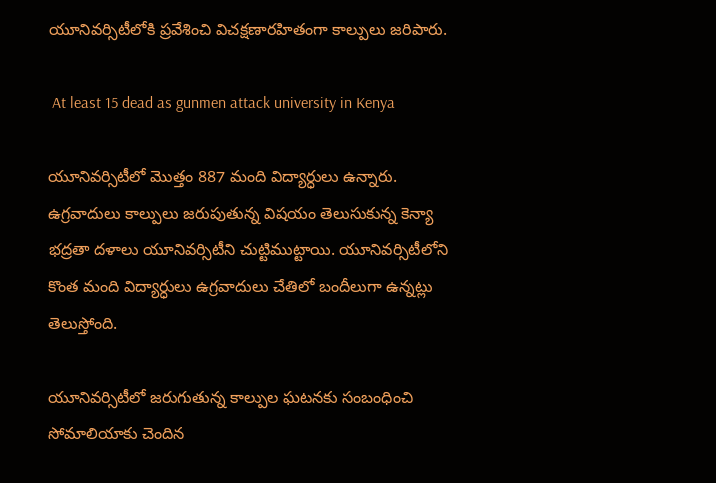యూనివర్సిటీలోకి ప్రవేశించి విచక్షణారహితంగా కాల్పులు జరిపారు.

 At least 15 dead as gunmen attack university in Kenya

యూనివర్సిటీలో మొత్తం 887 మంది విద్యార్ధులు ఉన్నారు. ఉగ్రవాదులు కాల్పులు జరుపుతున్న విషయం తెలుసుకున్న కెన్యా భద్రతా దళాలు యూనివర్సిటీని చుట్టిముట్టాయి. యూనివర్సిటీలోని కొంత మంది విద్యార్ధులు ఉగ్రవాదులు చేతిలో బందీలుగా ఉన్నట్లు తెలుస్తోంది.

యూనివర్సిటీలో జరుగుతున్న కాల్పుల ఘటనకు సంబంధించి సోమాలియాకు చెందిన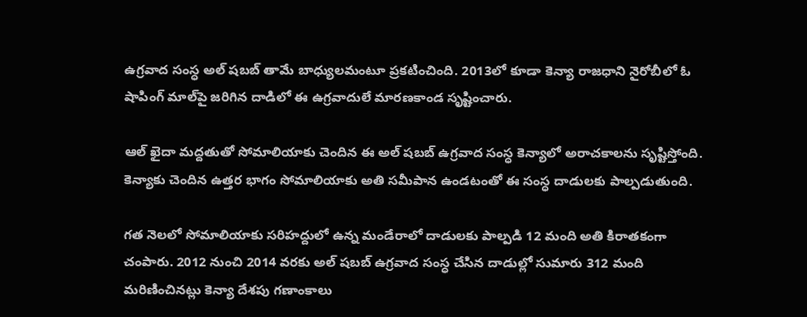ఉగ్రవాద సంస్ధ అల్ షబబ్ తామే బాధ్యులమంటూ ప్రకటించింది. 2013లో కూడా కెన్యా రాజధాని నైరోబీలో ఓ షాపింగ్ మాల్‌పై జరిగిన దాడిలో ఈ ఉగ్రవాదులే మారణకాండ సృష్టించారు.

ఆల్ ఖైదా మద్దతుతో సోమాలియాకు చెందిన ఈ అల్ షబబ్ ఉగ్రవాద సంస్ధ కెన్యాలో అరాచకాలను సృష్టిస్తోంది. కెన్యాకు చెందిన ఉత్తర భాగం సోమాలియాకు అతి సమీపాన ఉండటంతో ఈ సంస్ధ దాడులకు పాల్పడుతుంది.

గత నెలలో సోమాలియాకు సరిహద్దులో ఉన్న మండేరాలో దాడులకు పాల్పడి 12 మంది అతి కిరాతకంగా చంపారు. 2012 నుంచి 2014 వరకు అల్ షబబ్ ఉగ్రవాద సంస్ధ చేసిన దాడుల్లో సుమారు 312 మంది మరిణించినట్లు కెన్యా దేశపు గణాంకాలు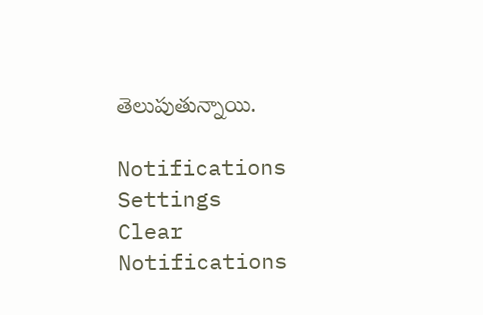తెలుపుతున్నాయి.

Notifications
Settings
Clear Notifications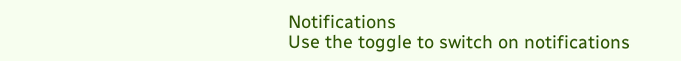Notifications
Use the toggle to switch on notifications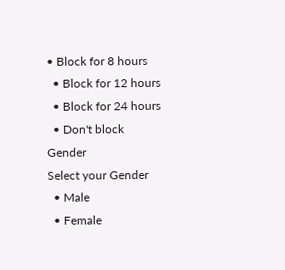• Block for 8 hours
  • Block for 12 hours
  • Block for 24 hours
  • Don't block
Gender
Select your Gender
  • Male
  • Female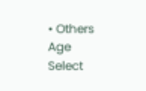• Others
Age
Select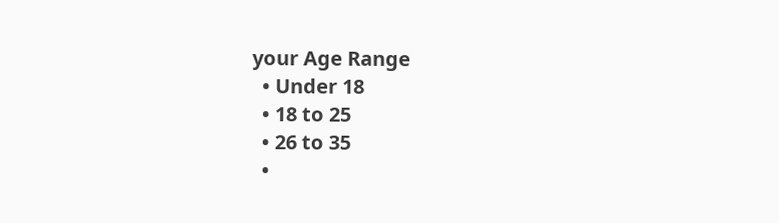your Age Range
  • Under 18
  • 18 to 25
  • 26 to 35
  •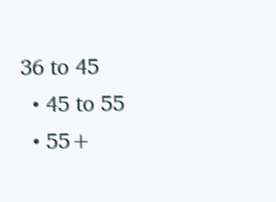36 to 45
  • 45 to 55
  • 55+